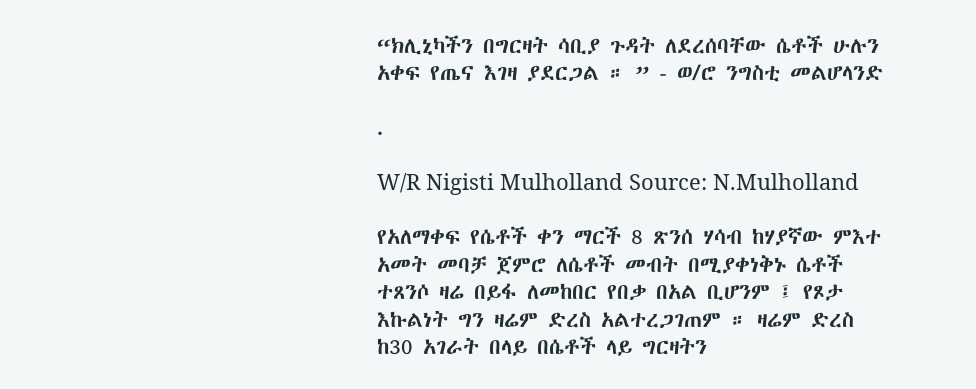“ክሊኒካችን በግርዛት ሳቢያ ጉዳት ለደረሰባቸው ሴቶች ሁሉን አቀፍ የጤና እገዛ ያደርጋል ። ” - ወ/ሮ ንግስቲ መልሆላንድ

.

W/R Nigisti Mulholland Source: N.Mulholland

የአለማቀፍ የሴቶች ቀን ማርች 8 ጽንሰ ሃሳብ ከሃያኛው ምእተ አመት መባቻ ጀምሮ ለሴቶች መብት በሚያቀነቅኑ ሴቶች ተጸንሶ ዛሬ በይፋ ለመከበር የበቃ በአል ቢሆንም ፤ የጾታ እኩልነት ግን ዛሬም ድረስ አልተረጋገጠም ። ዛሬም ድረስ ከ30 አገራት በላይ በሴቶች ላይ ግርዛትን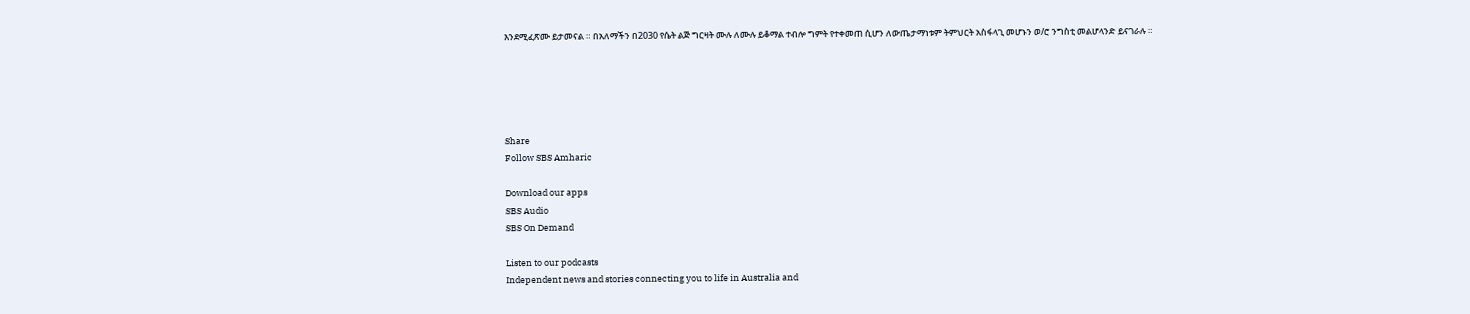እንደሚፈጽሙ ይታመናል ። በአለማችን በ2030 የሴት ልጅ ግርዛት ሙሉ ለሙሉ ይቆማል ተብሎ ግምት የተቀመጠ ሲሆን ለውጤታማነቱም ትምህርት አስፋላጊ መሆኑን ወ/ሮ ንግስቲ መልሆላንድ ይናገራሉ ።





Share
Follow SBS Amharic

Download our apps
SBS Audio
SBS On Demand

Listen to our podcasts
Independent news and stories connecting you to life in Australia and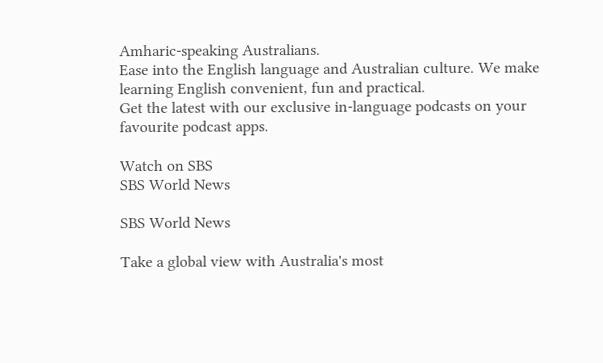Amharic-speaking Australians.
Ease into the English language and Australian culture. We make learning English convenient, fun and practical.
Get the latest with our exclusive in-language podcasts on your favourite podcast apps.

Watch on SBS
SBS World News

SBS World News

Take a global view with Australia's most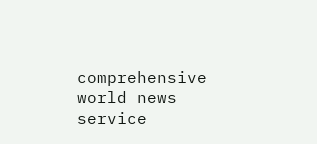comprehensive world news service